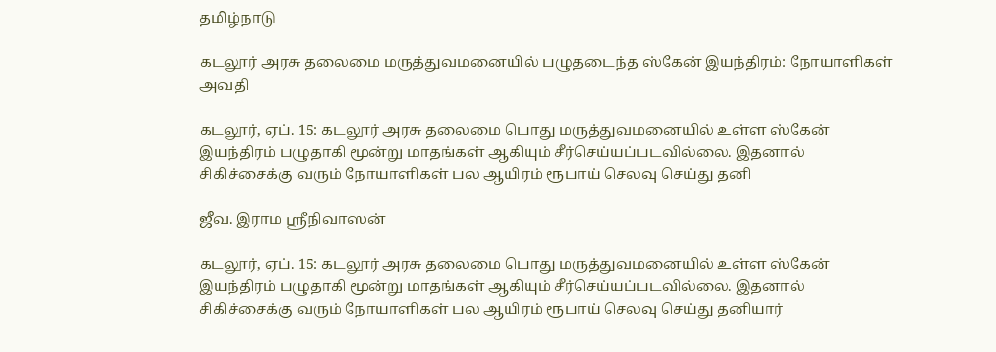தமிழ்நாடு

கடலூர் அரசு தலைமை மருத்துவமனையில் பழுதடைந்த ஸ்கேன் இயந்திரம்: நோயாளிகள் அவதி

கடலூர், ஏப். 15: கடலூர் அரசு தலைமை பொது மருத்துவமனையில் உள்ள ஸ்கேன் இயந்திரம் பழுதாகி மூன்று மாதங்கள் ஆகியும் சீர்செய்யப்படவில்லை. இதனால் சிகிச்சைக்கு வரும் நோயாளிகள் பல ஆயிரம் ரூபாய் செலவு செய்து தனி

ஜீவ. இராம ஸ்ரீநிவாஸன்

கடலூர், ஏப். 15: கடலூர் அரசு தலைமை பொது மருத்துவமனையில் உள்ள ஸ்கேன் இயந்திரம் பழுதாகி மூன்று மாதங்கள் ஆகியும் சீர்செய்யப்படவில்லை. இதனால் சிகிச்சைக்கு வரும் நோயாளிகள் பல ஆயிரம் ரூபாய் செலவு செய்து தனியார்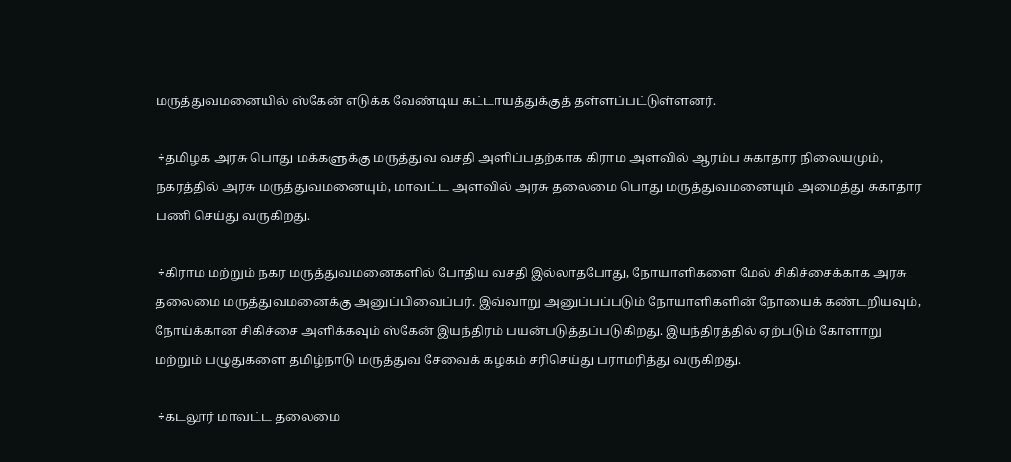மருத்துவமனையில் ஸ்கேன் எடுக்க வேண்டிய கட்டாயத்துக்குத் தள்ளப்பட்டுள்ளனர்.

 ÷தமிழக அரசு பொது மக்களுக்கு மருத்துவ வசதி அளிப்பதற்காக கிராம அளவில் ஆரம்ப சுகாதார நிலையமும், நகரத்தில் அரசு மருத்துவமனையும், மாவட்ட அளவில் அரசு தலைமை பொது மருத்துவமனையும் அமைத்து சுகாதார பணி செய்து வருகிறது.

 ÷கிராம மற்றும் நகர மருத்துவமனைகளில் போதிய வசதி இல்லாதபோது, நோயாளிகளை மேல் சிகிச்சைக்காக அரசு தலைமை மருத்துவமனைக்கு அனுப்பிவைப்பர். இவ்வாறு அனுப்பப்படும் நோயாளிகளின் நோயைக் கண்டறியவும், நோய்க்கான சிகிச்சை அளிக்கவும் ஸ்கேன் இயந்திரம் பயன்படுத்தப்படுகிறது. இயந்திரத்தில் ஏற்படும் கோளாறு மற்றும் பழுதுகளை தமிழ்நாடு மருத்துவ சேவைக் கழகம் சரிசெய்து பராமரித்து வருகிறது.

 ÷கடலூர் மாவட்ட தலைமை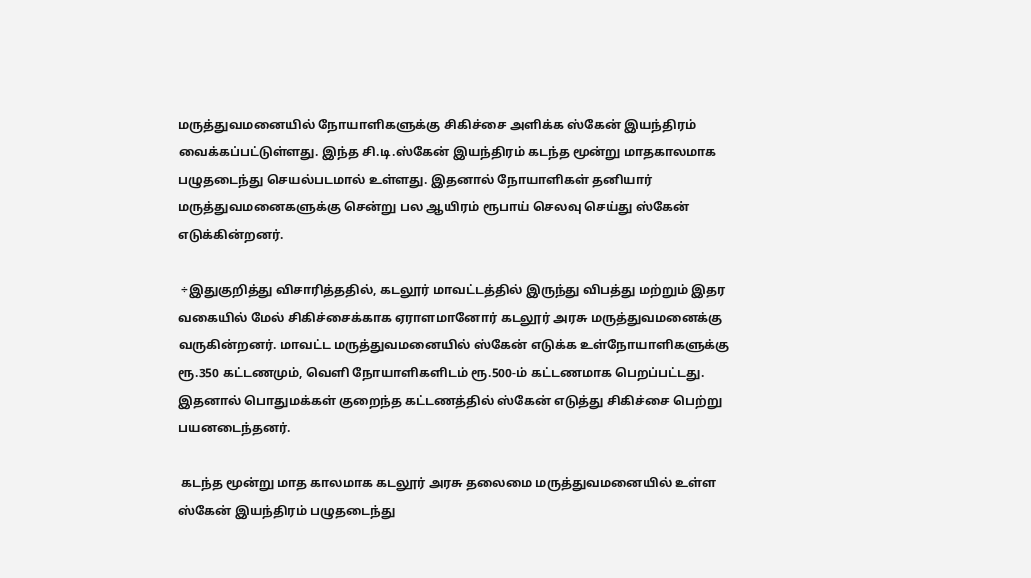மருத்துவமனையில் நோயாளிகளுக்கு சிகிச்சை அளிக்க ஸ்கேன் இயந்திரம் வைக்கப்பட்டுள்ளது. இந்த சி.டி.ஸ்கேன் இயந்திரம் கடந்த மூன்று மாதகாலமாக பழுதடைந்து செயல்படமால் உள்ளது. இதனால் நோயாளிகள் தனியார் மருத்துவமனைகளுக்கு சென்று பல ஆயிரம் ரூபாய் செலவு செய்து ஸ்கேன் எடுக்கின்றனர்.

 ÷இதுகுறித்து விசாரித்ததில், கடலூர் மாவட்டத்தில் இருந்து விபத்து மற்றும் இதர வகையில் மேல் சிகிச்சைக்காக ஏராளமானோர் கடலூர் அரசு மருத்துவமனைக்கு வருகின்றனர். மாவட்ட மருத்துவமனையில் ஸ்கேன் எடுக்க உள்நோயாளிகளுக்கு ரூ.350 கட்டணமும், வெளி நோயாளிகளிடம் ரூ.500-ம் கட்டணமாக பெறப்பட்டது. இதனால் பொதுமக்கள் குறைந்த கட்டணத்தில் ஸ்கேன் எடுத்து சிகிச்சை பெற்று பயனடைந்தனர்.

 கடந்த மூன்று மாத காலமாக கடலூர் அரசு தலைமை மருத்துவமனையில் உள்ள ஸ்கேன் இயந்திரம் பழுதடைந்து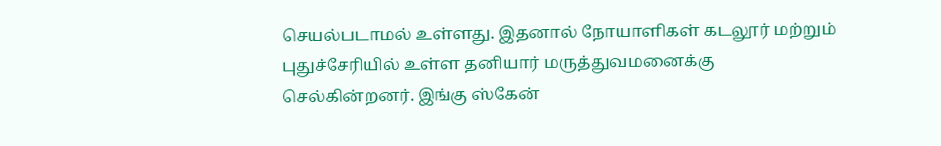செயல்படாமல் உள்ளது. இதனால் நோயாளிகள் கடலூர் மற்றும் புதுச்சேரியில் உள்ள தனியார் மருத்துவமனைக்கு செல்கின்றனர். இங்கு ஸ்கேன்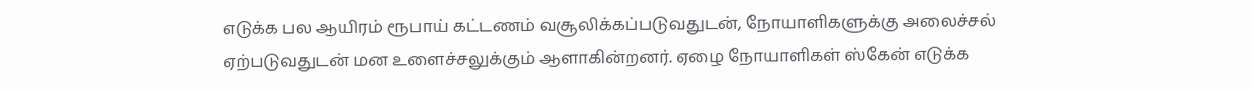எடுக்க பல ஆயிரம் ரூபாய் கட்டணம் வசூலிக்கப்படுவதுடன், நோயாளிகளுக்கு அலைச்சல் ஏற்படுவதுடன் மன உளைச்சலுக்கும் ஆளாகின்றனர். ஏழை நோயாளிகள் ஸ்கேன் எடுக்க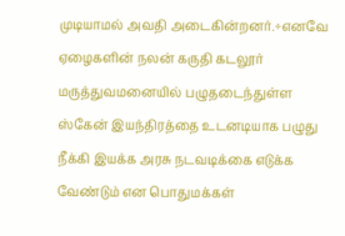முடியாமல் அவதி அடைகின்றனர்.÷எனவே ஏழைகளின் நலன் கருதி கடலூர் மருத்துவமனையில் பழுதடைந்துள்ள ஸ்கேன் இயந்திரத்தை உடனடியாக பழுது நீக்கி இயக்க அரசு நடவடிக்கை எடுக்க வேண்டும் என பொதுமக்கள்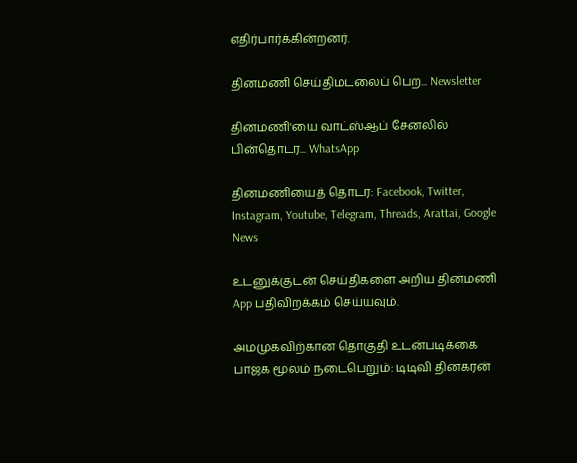எதிர்பார்க்கின்றனர்.

தினமணி செய்திமடலைப் பெற... Newsletter

தினமணி'யை வாட்ஸ்ஆப் சேனலில் பின்தொடர... WhatsApp

தினமணியைத் தொடர: Facebook, Twitter, Instagram, Youtube, Telegram, Threads, Arattai, Google News

உடனுக்குடன் செய்திகளை அறிய தினமணி App பதிவிறக்கம் செய்யவும்.

அமமுகவிற்கான தொகுதி உடன்படிக்கை பாஜக மூலம் நடைபெறும்: டிடிவி தினகரன்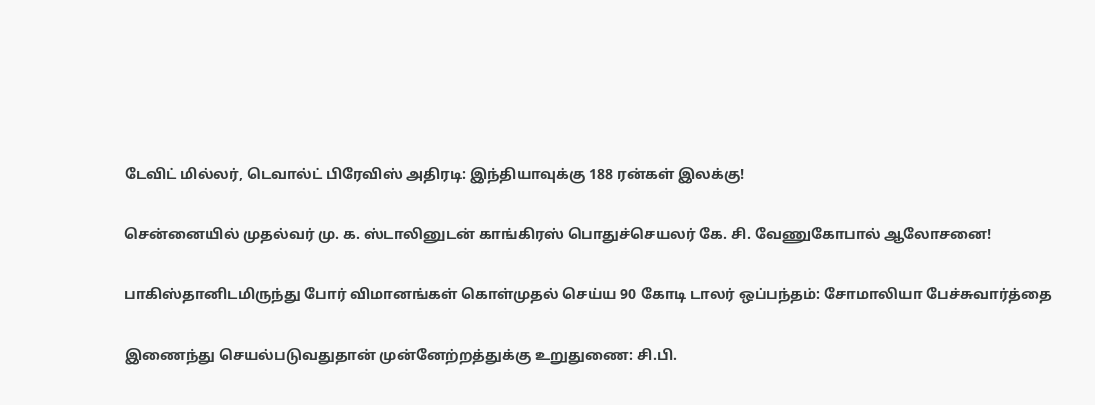டேவிட் மில்லர், டெவால்ட் பிரேவிஸ் அதிரடி: இந்தியாவுக்கு 188 ரன்கள் இலக்கு!

சென்னையில் முதல்வர் மு. க. ஸ்டாலினுடன் காங்கிரஸ் பொதுச்செயலர் கே. சி. வேணுகோபால் ஆலோசனை!

பாகிஸ்தானிடமிருந்து போர் விமானங்கள் கொள்முதல் செய்ய 90 கோடி டாலர் ஒப்பந்தம்: சோமாலியா பேச்சுவார்த்தை

இணைந்து செயல்படுவதுதான் முன்னேற்றத்துக்கு உறுதுணை: சி.பி.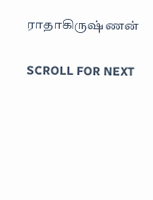ராதாகிருஷ்ணன்

SCROLL FOR NEXT